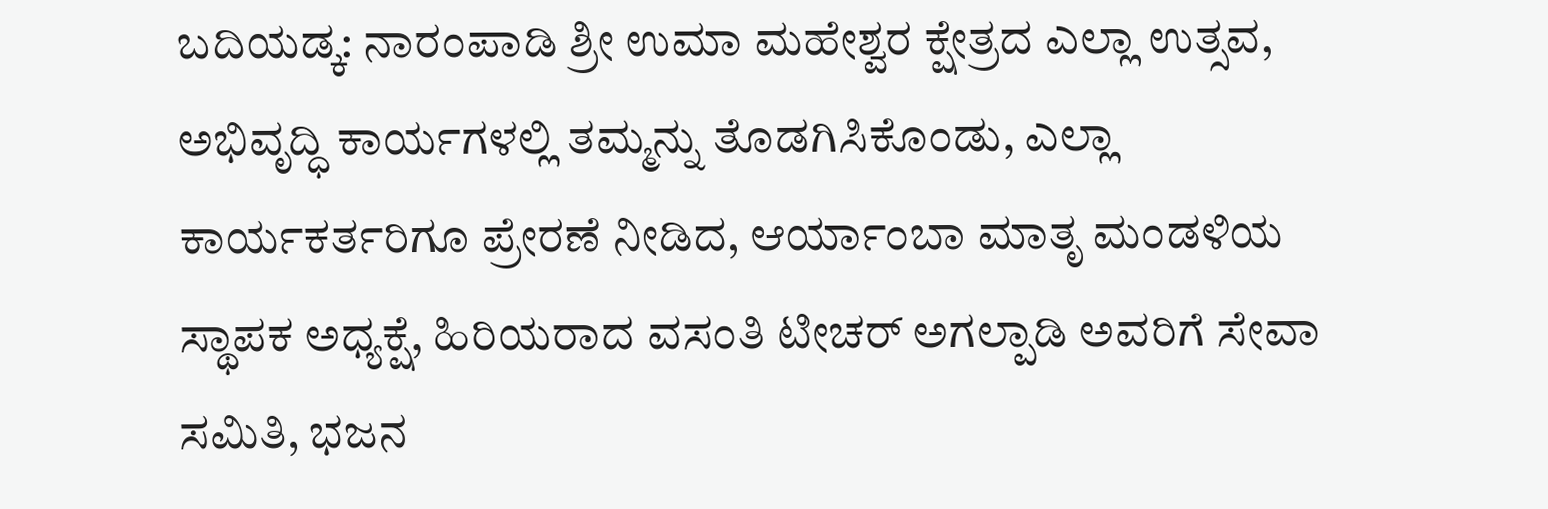ಬದಿಯಡ್ಕ: ನಾರಂಪಾಡಿ ಶ್ರೀ ಉಮಾ ಮಹೇಶ್ವರ ಕ್ಷೇತ್ರದ ಎಲ್ಲಾ ಉತ್ಸವ, ಅಭಿವೃದ್ಧಿ ಕಾರ್ಯಗಳಲ್ಲಿ ತಮ್ಮನ್ನು ತೊಡಗಿಸಿಕೊಂಡು, ಎಲ್ಲಾ ಕಾರ್ಯಕರ್ತರಿಗೂ ಪ್ರೇರಣೆ ನೀಡಿದ, ಆರ್ಯಾಂಬಾ ಮಾತೃ ಮಂಡಳಿಯ ಸ್ಥಾಪಕ ಅಧ್ಯಕ್ಷೆ, ಹಿರಿಯರಾದ ವಸಂತಿ ಟೀಚರ್ ಅಗಲ್ಪಾಡಿ ಅವರಿಗೆ ಸೇವಾ ಸಮಿತಿ, ಭಜನ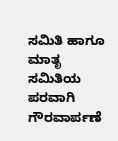ಸಮಿತಿ ಹಾಗೂ ಮಾತೃ ಸಮಿತಿಯ ಪರವಾಗಿ ಗೌರವಾರ್ಪಣೆ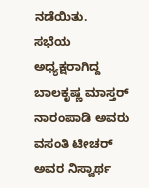ನಡೆಯಿತು.
ಸಭೆಯ ಅಧ್ಯಕ್ಷರಾಗಿದ್ದ ಬಾಲಕೃಷ್ಣ ಮಾಸ್ತರ್ ನಾರಂಪಾಡಿ ಅವರು ವಸಂತಿ ಟೀಚರ್ ಅವರ ನಿಸ್ವಾರ್ಥ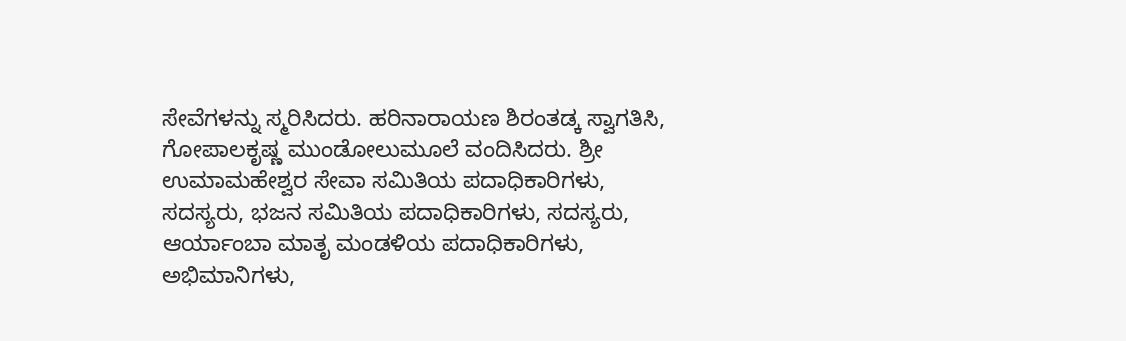ಸೇವೆಗಳನ್ನು ಸ್ಮರಿಸಿದರು. ಹರಿನಾರಾಯಣ ಶಿರಂತಡ್ಕ ಸ್ವಾಗತಿಸಿ, ಗೋಪಾಲಕೃಷ್ಣ ಮುಂಡೋಲುಮೂಲೆ ವಂದಿಸಿದರು. ಶ್ರೀ ಉಮಾಮಹೇಶ್ವರ ಸೇವಾ ಸಮಿತಿಯ ಪದಾಧಿಕಾರಿಗಳು, ಸದಸ್ಯರು, ಭಜನ ಸಮಿತಿಯ ಪದಾಧಿಕಾರಿಗಳು, ಸದಸ್ಯರು, ಆರ್ಯಾಂಬಾ ಮಾತೃ ಮಂಡಳಿಯ ಪದಾಧಿಕಾರಿಗಳು, ಅಭಿಮಾನಿಗಳು,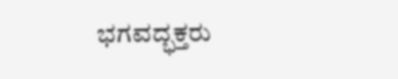ಭಗವದ್ಭಕ್ತರು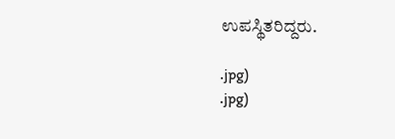ಉಪಸ್ಥಿತರಿದ್ದರು.

.jpg)
.jpg)